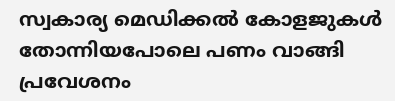സ്വകാര്യ മെഡിക്കല്‍ കോളജുകള്‍ തോന്നിയപോലെ പണം വാങ്ങി പ്രവേശനം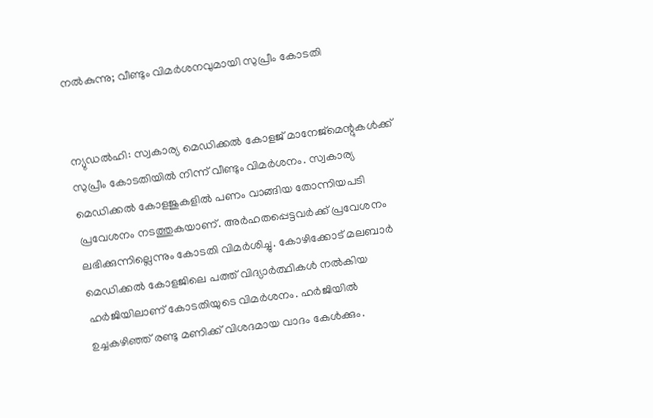നല്‍കുന്നു; വീണ്ടും വിമര്‍ശനവുമായി സുപ്രീം കോടതി


ന്യുഡല്‍ഹി: സ്വകാര്യ മെഡിക്കല്‍ കോളജ് മാനേജ്‌മെന്റുകള്‍ക്ക് സുപ്രീം കോടതിയില്‍ നിന്ന് വീണ്ടും വിമര്‍ശനം. സ്വകാര്യ മെഡിക്കല്‍ കോളജുകളില്‍ പണം വാങ്ങിയ തോന്നിയപടി പ്രവേശനം നടത്തുകയാണ്. അര്‍ഹതപ്പെട്ടവര്‍ക്ക് പ്രവേശനം ലഭിക്കുന്നില്ലെന്നും കോടതി വിമര്‍ശിച്ചു. കോഴിക്കോട് മലബാര്‍ മെഡിക്കല്‍ കോളജിലെ പത്ത് വിദ്യാര്‍ത്ഥികള്‍ നല്‍കിയ ഹര്‍ജിയിലാണ് കോടതിയുടെ വിമര്‍ശനം. ഹര്‍ജിയില്‍ ഉച്ചകഴിഞ്ഞ് രണ്ടു മണിക്ക് വിശദമായ വാദം കേള്‍ക്കും.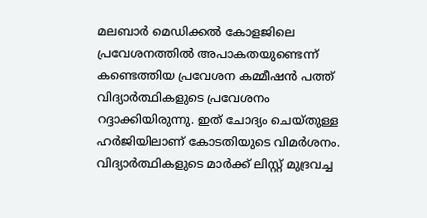മലബാര്‍ മെഡിക്കല്‍ കോളജിലെ പ്രവേശനത്തില്‍ അപാകതയുണ്ടെന്ന് കണ്ടെത്തിയ പ്രവേശന കമ്മീഷന്‍ പത്ത് വിദ്യാര്‍ത്ഥികളുടെ പ്രവേശനം റദ്ദാക്കിയിരുന്നു. ഇത് ചോദ്യം ചെയ്തുള്ള ഹര്‍ജിയിലാണ് കോടതിയുടെ വിമര്‍ശനം. വിദ്യാര്‍ത്ഥികളുടെ മാര്‍ക്ക് ലിസ്റ്റ് മുദ്രവച്ച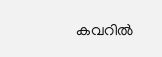കവറില്‍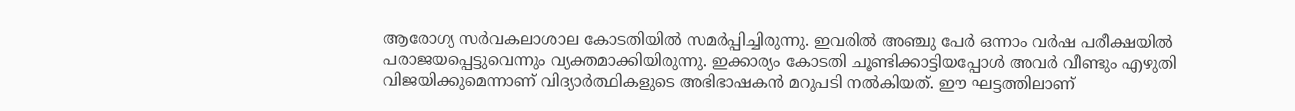ആരോഗ്യ സര്‍വകലാശാല കോടതിയില്‍ സമര്‍പ്പിച്ചിരുന്നു. ഇവരില്‍ അഞ്ചു പേര്‍ ഒന്നാം വര്‍ഷ പരീക്ഷയില്‍ പരാജയപ്പെട്ടുവെന്നും വ്യക്തമാക്കിയിരുന്നു. ഇക്കാര്യം കോടതി ചൂണ്ടിക്കാട്ടിയപ്പോള്‍ അവര്‍ വീണ്ടും എഴുതി വിജയിക്കുമെന്നാണ് വിദ്യാര്‍ത്ഥികളുടെ അഭിഭാഷകന്‍ മറുപടി നല്‍കിയത്. ഈ ഘട്ടത്തിലാണ്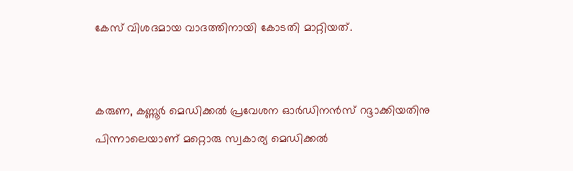കേസ് വിശദമായ വാദത്തിനായി കോടതി മാറ്റിയത്.


കരുണ, കണ്ണൂര്‍ മെഡിക്കല്‍ പ്രവേശന ഓര്‍ഡിനന്‍സ് റദ്ദാക്കിയതിനു പിന്നാലെയാണ് മറ്റൊരു സ്വകാര്യ മെഡിക്കല്‍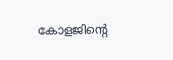കോളജിന്റെ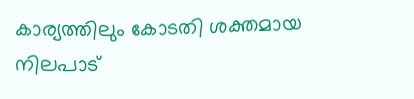കാര്യത്തിലും കോടതി ശക്തമായ നിലപാട്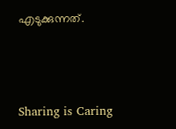എടുക്കുന്നത്.



Sharing is Caring